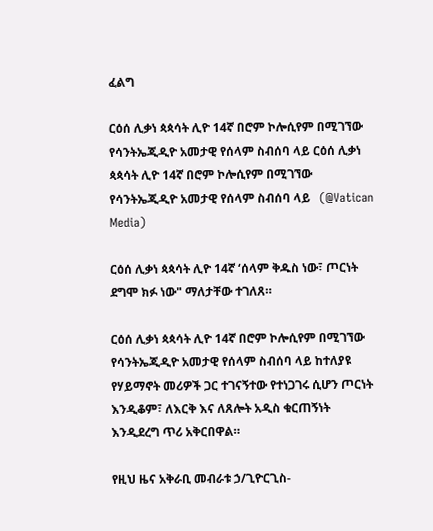ፈልግ

ርዕሰ ሊቃነ ጳጳሳት ሊዮ 14ኛ በሮም ኮሎሲየም በሚገኘው የሳንትኤጂዲዮ አመታዊ የሰላም ስብሰባ ላይ ርዕሰ ሊቃነ ጳጳሳት ሊዮ 14ኛ በሮም ኮሎሲየም በሚገኘው የሳንትኤጂዲዮ አመታዊ የሰላም ስብሰባ ላይ   (@Vatican Media)

ርዕሰ ሊቃነ ጳጳሳት ሊዮ 14ኛ ‘ሰላም ቅዱስ ነው፣ ጦርነት ደግሞ ክፉ ነው" ማለታቸው ተገለጸ።

ርዕሰ ሊቃነ ጳጳሳት ሊዮ 14ኛ በሮም ኮሎሲየም በሚገኘው የሳንትኤጂዲዮ አመታዊ የሰላም ስብሰባ ላይ ከተለያዩ የሃይማኖት መሪዎች ጋር ተገናኝተው የተነጋገሩ ሲሆን ጦርነት እንዲቆም፣ ለእርቅ እና ለጸሎት አዲስ ቁርጠኝነት እንዲደረግ ጥሪ አቅርበዋል።

የዚህ ዜና አቅራቢ መብራቱ ኃ/ጊዮርጊስ-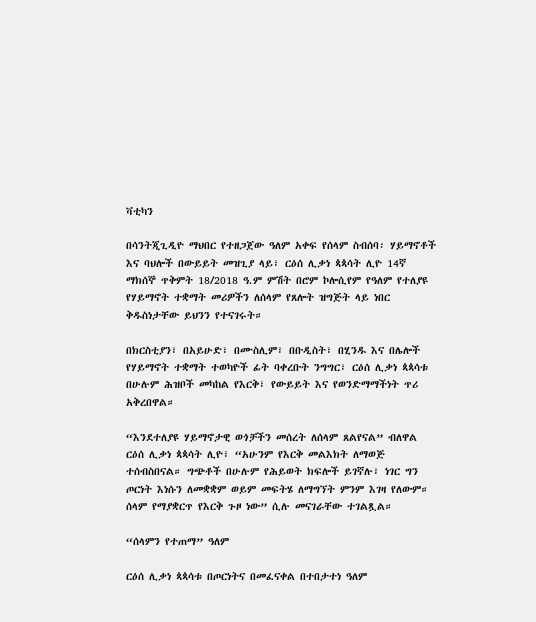ቫቲካን

በሳንትጂጊዲዮ ማህበር የተዘጋጀው ዓለም አቀፍ የሰላም ስብሰባ፡ ሃይማኖቶች እና ባህሎች በውይይት መዝጊያ ላይ፣ ርዕሰ ሊቃነ ጳጳሳት ሊዮ 14ኛ ማክሰኞ ጥቅምት 18/2018 ዓ.ም ምሽት በሮም ኮሎሲየም የዓለም የተለያዩ  የሃይማኖት ተቋማት መሪዎችን ለሰላም የጸሎት ዝግጅት ላይ ነበር ቅዱስነታቸው ይህንን የተናገሩት።

በክርስቲያን፣ በአይሁድ፣ በሙስሊም፣ በቡዲስት፣ በሂንዱ እና በሌሎች የሃይማኖት ተቋማት ተወካዮች ፊት ባቀረቡት ንግግር፣ ርዕሰ ሊቃነ ጳጳሳቱ በሁሉም ሕዝቦች መካከል የእርቅ፣ የውይይት እና የወንድማማችነት ጥሪ አቅረበዋል።

“እንደተለያዩ ሃይማኖታዊ ወጎቻችን መሰረት ለሰላም ጸልየናል” ብለዋል ርዕሰ ሊቃነ ጳጳሳት ሊዮ፣ “አሁንም የእርቅ መልእክት ለማወጅ ተሰብስበናል። ግጭቶች በሁሉም የሕይወት ክፍሎች ይገኛሉ፣ ነገር ግን ጦርነት እነሱን ለመቋቋም ወይም መፍትሄ ለማግኘት ምንም እገዛ የለውም። ሰላም የማያቋርጥ የእርቅ ጉዞ ነው” ሲሉ መናገራቸው ተገልጿል።

“ሰላምን የተጠማ” ዓለም

ርዕሰ ሊቃነ ጳጳሳቱ በጦርነትና በመፈናቀል በተበታተነ ዓለም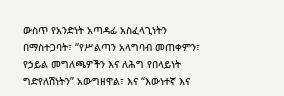ውስጥ የአንድነት አጣዳፊ አስፈላጊነትን በማስተጋባት፣ “የሥልጣን አላግባብ መጠቀምን፣ የኃይል መግለጫዎችን እና ለሕግ የበላይነት ግድየለሽነትን” አውግዘዋል፣ እና “እውነተኛ እና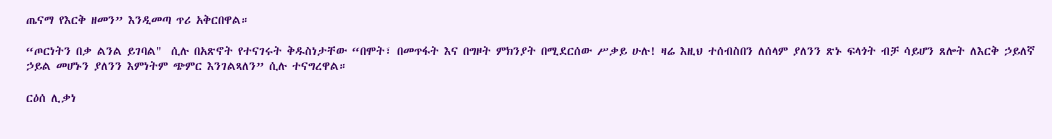ጤናማ የእርቅ ዘመን” እንዲመጣ ጥሪ አቅርበዋል።

“ጦርነትን በቃ ልንል ይገባል"  ሲሉ በአጽኖት የተናገሩት ቅዱስነታቸው “በሞት፣ በመጥፋት እና በግዞት ምክንያት በሚደርሰው ሥቃይ ሁሉ! ዛሬ እዚህ ተሰብስበን ለሰላም ያለንን ጽኑ ፍላጎት ብቻ ሳይሆን ጸሎት ለእርቅ ኃይለኛ ኃይል መሆኑን ያለንን እምነትም ጭምር እንገልጻለን” ሲሉ ተናግረዋል።

ርዕሰ ሊቃነ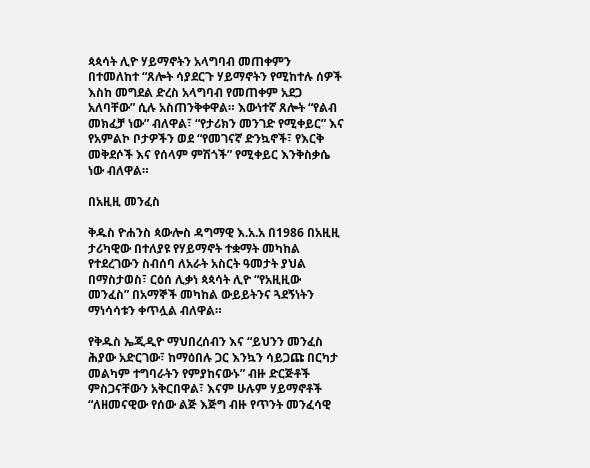ጳጳሳት ሊዮ ሃይማኖትን አላግባብ መጠቀምን በተመለከተ “ጸሎት ሳያደርጉ ሃይማኖትን የሚከተሉ ሰዎች እስከ መግደል ድረስ አላግባብ የመጠቀም አደጋ አለባቸው” ሲሉ አስጠንቅቀዋል። እውነተኛ ጸሎት “የልብ መክፈቻ ነው” ብለዋል፣ “የታሪክን መንገድ የሚቀይር” እና የአምልኮ ቦታዎችን ወደ “የመገናኛ ድንኳኖች፣ የእርቅ መቅደሶች እና የሰላም ምሽጎች” የሚቀይር እንቅስቃሴ ነው ብለዋል።

በአዚዚ መንፈስ

ቅዱስ ዮሐንስ ጳውሎስ ዳግማዊ እ.አ.አ በ1986 በአዚዚ ታሪካዊው በተለያዩ የሃይማኖት ተቋማት መካከል የተደረገውን ስብሰባ ለአራት አስርት ዓመታት ያህል በማስታወስ፣ ርዕሰ ሊቃነ ጳጳሳት ሊዮ “የአዚዚው መንፈስ” በአማኞች መካከል ውይይትንና ጓደኝነትን ማነሳሳቱን ቀጥሏል ብለዋል።

የቅዱስ ኤጂዲዮ ማህበረሰብን እና “ይህንን መንፈስ ሕያው አድርገው፣ ከማዕበሉ ጋር እንኳን ሳይጋጩ በርካታ መልካም ተግባራትን የምያከናውኑ” ብዙ ድርጅቶች ምስጋናቸውን አቅርበዋል፣ እናም ሁሉም ሃይማኖቶች “ለዘመናዊው የሰው ልጅ እጅግ ብዙ የጥንት መንፈሳዊ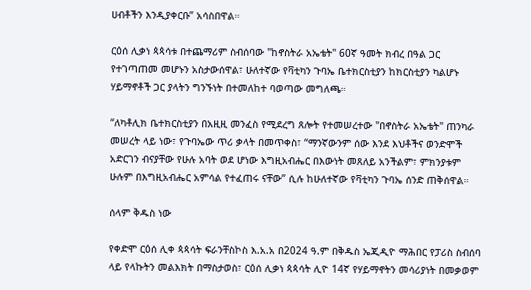ሀብቶችን እንዲያቀርቡ” አሳስበዋል።

ርዕሰ ሊቃነ ጳጳሳቱ በተጨማሪም ስብሰባው "ከኖስትራ አኤቴት" 60ኛ ዓመት ክብረ በዓል ጋር የተገጣጠመ መሆኑን አስታውሰዋል፣ ሁለተኛው የቫቲካን ጉባኤ ቤተክርስቲያን ከክርስቲያን ካልሆኑ ሃይማኖቶች ጋር ያላትን ግንኙነት በተመለከተ ባወጣው መግለጫ።

“ለካቶሊክ ቤተክርስቲያን በአዚዚ መንፈስ የሚደረግ ጸሎት የተመሠረተው "በኖስትራ አኤቴት" ጠንካራ መሠረት ላይ ነው፣ የጉባኤው ጥሪ ቃላት በመጥቀስ፣ “ማንኛውንም ሰው እንደ እህቶችና ወንድሞች አድርገን ብናያቸው የሁሉ አባት ወደ ሆነው እግዚአብሔር በእውነት መጸለይ አንችልም፣ ምክንያቱም ሁሉም በእግዚአብሔር አምሳል የተፈጠሩ ናቸው” ሲሉ ከሁለተኛው የቫቲካን ጉባኤ ሰንድ ጠቅሰዋል።

ሰላም ቅዱስ ነው

የቀድሞ ርዕሰ ሊቀ ጳጳሳት ፍራንቸስኮስ እ.አ.አ በ2024 ዓ.ም በቅዱስ ኤጂዲዮ ማሕበር የፓሪስ ስብሰባ ላይ የላኩትን መልእክት በማስታወስ፣ ርዕሰ ሊቃነ ጳጳሳት ሊዮ 14ኛ የሃይማኖትን መሳሪያነት በመቃወም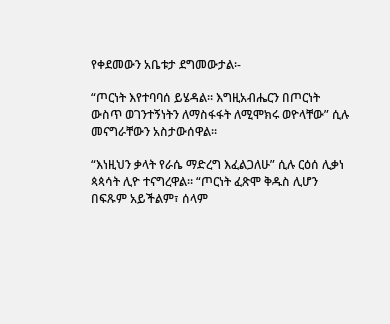የቀደመውን አቤቱታ ደግመውታል፡-

“ጦርነት እየተባባሰ ይሄዳል። እግዚአብሔርን በጦርነት ውስጥ ወገንተኝነትን ለማስፋፋት ለሚሞክሩ ወዮላቸው” ሲሉ መናግራቸውን አስታውሰዋል።

“እነዚህን ቃላት የራሴ ማድረግ እፈልጋለሁ” ሲሉ ርዕሰ ሊቃነ ጳጳሳት ሊዮ ተናግረዋል። “ጦርነት ፈጽሞ ቅዱስ ሊሆን በፍጹም አይችልም፣ ሰላም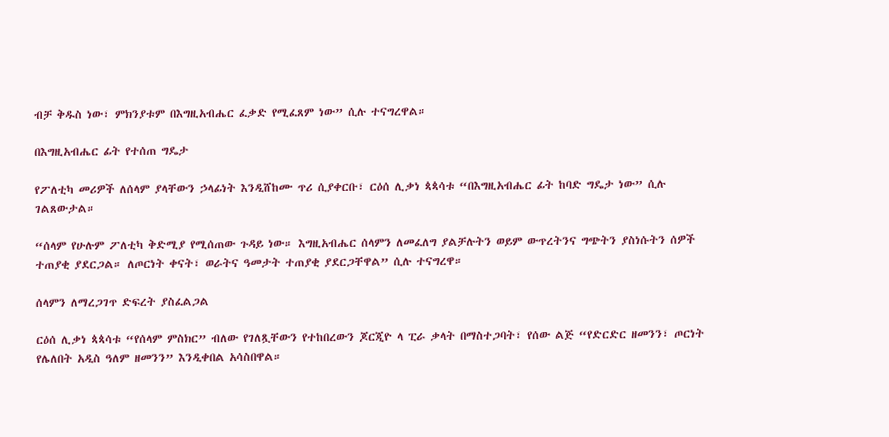ብቻ ቅዱስ ነው፣ ምክንያቱም በእግዚአብሔር ፈቃድ የሚፈጸም ነው” ሲሉ ተናግረዋል።

በእግዚአብሔር ፊት የተሰጠ ግዴታ

የፖለቲካ መሪዎች ለሰላም ያላቸውን ኃላፊነት እንዲሸከሙ ጥሪ ሲያቀርቡ፣ ርዕሰ ሊቃነ ጳጳሳቱ “በእግዚአብሔር ፊት ከባድ ግዴታ ነው” ሲሉ ገልጸውታል።

“ሰላም የሁሉም ፖለቲካ ቅድሚያ የሚሰጠው ጉዳይ ነው። እግዚአብሔር ሰላምን ለመፈለግ ያልቻሉትን ወይም ውጥረትንና ግጭትን ያስነሱትን ሰዎች ተጠያቂ ያደርጋል። ለጦርነት ቀናት፣ ወራትና ዓመታት ተጠያቂ ያደርጋቸዋል” ሲሉ ተናግረዋ።

ሰላምን ለማረጋገጥ ድፍረት ያስፈልጋል

ርዕሰ ሊቃነ ጳጳሳቱ “የሰላም ምስክር” ብለው የገለጿቸውን የተከበረውን ጆርጂዮ ላ ፒራ ቃላት በማስተጋባት፣ የሰው ልጅ “የድርድር ዘመንን፣ ጦርነት የሌለበት አዲስ ዓለም ዘመንን” እንዲቀበል አሳስበዋል።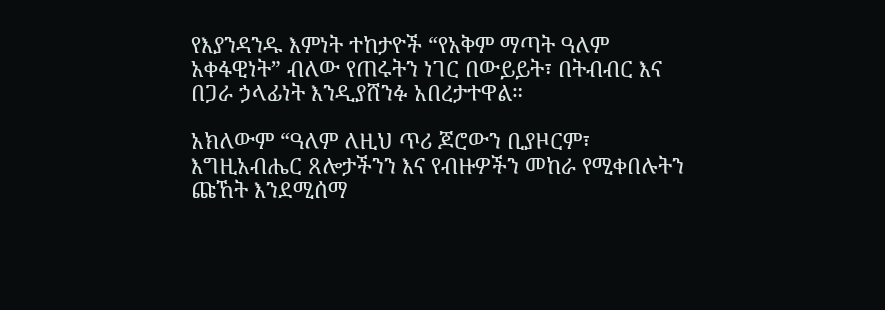የእያንዳንዱ እምነት ተከታዮች “የአቅም ማጣት ዓለም አቀፋዊነት” ብለው የጠሩትን ነገር በውይይት፣ በትብብር እና በጋራ ኃላፊነት እንዲያሸንፉ አበረታተዋል።

አክለውም “ዓለም ለዚህ ጥሪ ጆሮውን ቢያዞርም፣ እግዚአብሔር ጸሎታችንን እና የብዙዎችን መከራ የሚቀበሉትን ጩኸት እንደሚሰማ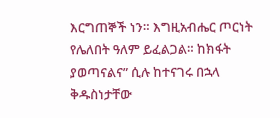እርግጠኞች ነን። እግዚአብሔር ጦርነት የሌለበት ዓለም ይፈልጋል። ከክፋት ያወጣናልና” ሲሉ ከተናገሩ በኋላ ቅዱስነታቸው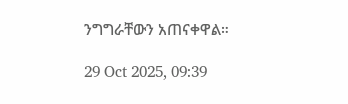ንግግራቸውን አጠናቀዋል።

29 Oct 2025, 09:39